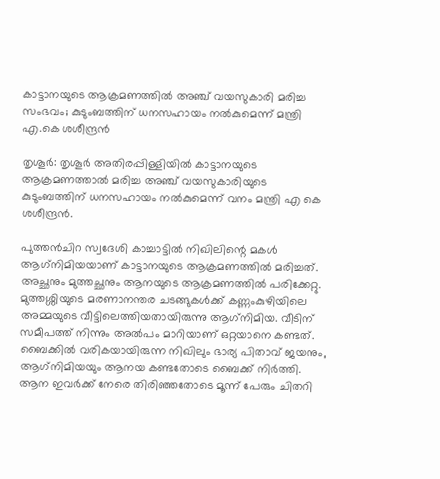കാട്ടാനയുടെ ആക്രമണത്തില്‍ അഞ്ച് വയസുകാരി മരിച്ച സംഭവം; കുടുംബത്തിന് ധനസഹായം നല്‍കുമെന്ന് മന്ത്രി എ.കെ ശശീന്ദ്രന്‍

തൃശൂര്‍: തൃശൂര്‍ അതിരപ്പിള്ളിയില്‍ കാട്ടാനയുടെ ആക്രമണത്താല്‍ മരിച്ച അഞ്ച് വയസുകാരിയുടെ കുടുംബത്തിന് ധനസഹായം നല്‍കുമെന്ന് വനം മന്ത്രി എ കെ ശശീന്ദ്രന്‍.

പുത്തന്‍ചിറ സ്വദേശി കാച്ചാട്ടില്‍ നിഖിലിന്റെ മകള്‍ ആഗ്‌നിമിയയാണ് കാട്ടാനയുടെ ആക്രമണത്തില്‍ മരിച്ചത്. അച്ഛനും മുത്തച്ഛനും ആനയുടെ ആക്രമണത്തില്‍ പരിക്കേറ്റു. മുത്തശ്ശിയുടെ മരണാനന്തര ചടങ്ങുകള്‍ക്ക് കണ്ണംകുഴിയിലെ അമ്മയുടെ വീട്ടിലെത്തിയതായിരുന്നു ആഗ്‌നിമിയ. വീടിന് സമീപത്ത് നിന്നും അല്‍പം മാറിയാണ് ഒറ്റയാനെ കണ്ടത്. ബൈക്കില്‍ വരികയായിരുന്ന നിഖിലും ഭാര്യ പിതാവ് ജയനും, ആഗ്‌നിമിയയും ആനയ കണ്ടതോടെ ബൈക്ക് നിര്‍ത്തി. ആന ഇവര്‍ക്ക് നേരെ തിരിഞ്ഞതോടെ മൂന്ന് പേരും ചിതറി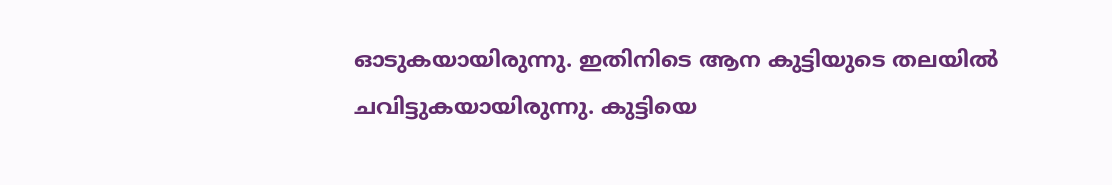ഓടുകയായിരുന്നു. ഇതിനിടെ ആന കുട്ടിയുടെ തലയില്‍ ചവിട്ടുകയായിരുന്നു. കുട്ടിയെ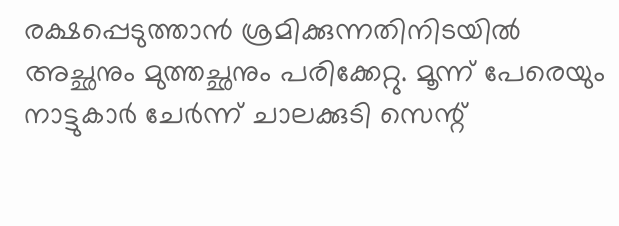രക്ഷപ്പെടുത്താന്‍ ശ്രമിക്കുന്നതിനിടയില്‍ അച്ഛനും മുത്തച്ഛനും പരിക്കേറ്റു. മൂന്ന് പേരെയും നാട്ടുകാര്‍ ചേര്‍ന്ന് ചാലക്കുടി സെന്റ്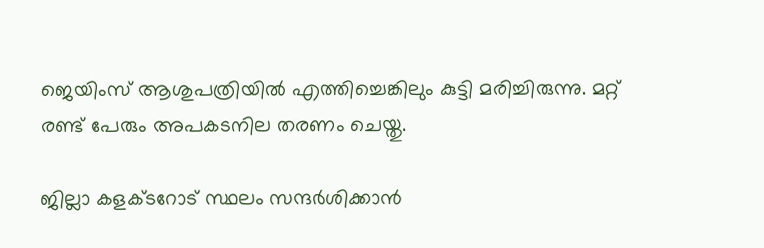ജെയിംസ് ആശുപത്രിയില്‍ എത്തിച്ചെങ്കിലും കുട്ടി മരിച്ചിരുന്നു. മറ്റ് രണ്ട് പേരും അപകടനില തരണം ചെയ്തു.

ജില്ലാ കളക്ടറോട് സ്ഥലം സന്ദര്‍ശിക്കാന്‍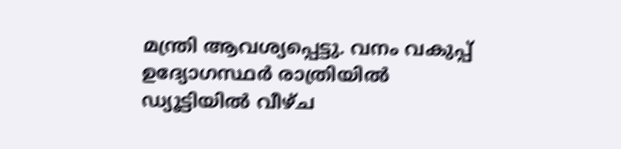മന്ത്രി ആവശ്യപ്പെട്ടു. വനം വകുപ്പ് ഉദ്യോഗസ്ഥര്‍ രാത്രിയില്‍ ഡ്യൂട്ടിയില്‍ വീഴ്ച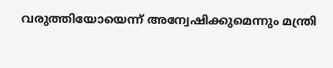വരുത്തിയോയെന്ന് അന്വേഷിക്കുമെന്നും മന്ത്രി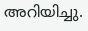അറിയിച്ചു.